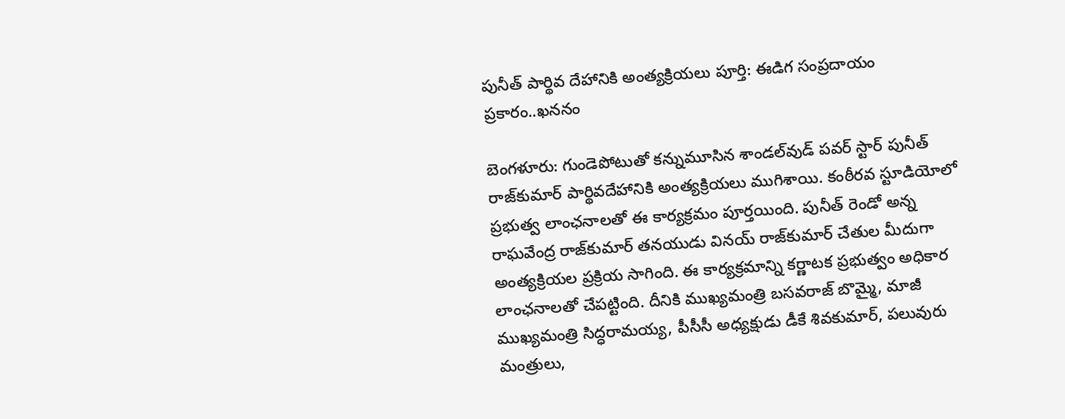పునీత్ పార్థివ దేహానికి అంత్యక్రియలు పూర్తి: ఈడిగ సంప్రదాయం ప్రకారం..ఖననం

బెంగళూరు: గుండెపోటుతో కన్నుమూసిన శాండల్‌వుడ్ పవర్ స్టార్ పునీత్ రాజ్‌కుమార్ పార్థివదేహానికి అంత్యక్రియలు ముగిశాయి. కంఠీరవ స్టూడియోలో ప్రభుత్వ లాంఛనాలతో ఈ కార్యక్రమం పూర్తయింది. పునీత్ రెండో అన్న రాఘవేంద్ర రాజ్‌కుమార్ తనయుడు వినయ్ రాజ్‌కుమార్ చేతుల మీదుగా అంత్యక్రియల ప్రక్రియ సాగింది. ఈ కార్యక్రమాన్ని కర్ణాటక ప్రభుత్వం అధికార లాంఛనాలతో చేపట్టింది. దీనికి ముఖ్యమంత్రి బసవరాజ్ బొమ్మై, మాజీ ముఖ్యమంత్రి సిద్ధరామయ్య, పీసీసీ అధ్యక్షుడు డీకే శివకుమార్, పలువురు మంత్రులు,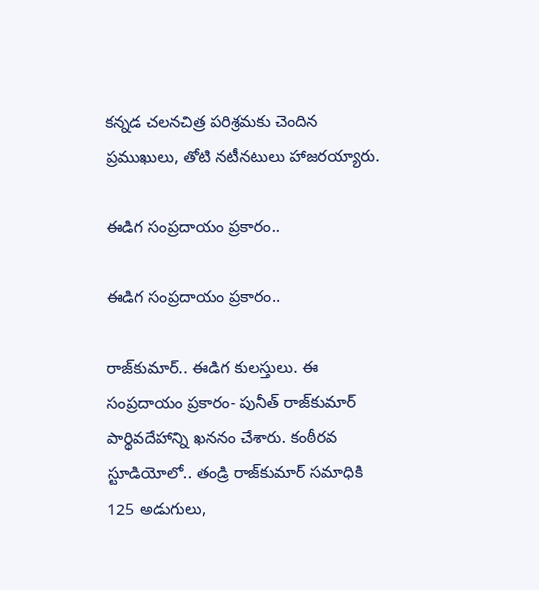కన్నడ చలనచిత్ర పరిశ్రమకు చెందిన ప్రముఖులు, తోటి నటీనటులు హాజరయ్యారు.

ఈడిగ సంప్రదాయం ప్రకారం..

ఈడిగ సంప్రదాయం ప్రకారం..

రాజ్‌కుమార్.. ఈడిగ కులస్తులు. ఈ సంప్రదాయం ప్రకారం- పునీత్ రాజ్‌కుమార్ పార్థివదేహాన్ని ఖననం చేశారు. కంఠీరవ స్టూడియోలో.. తండ్రి రాజ్‌కుమార్ సమాధికి 125 అడుగులు,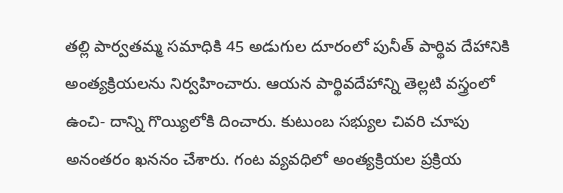తల్లి పార్వతమ్మ సమాధికి 45 అడుగుల దూరంలో పునీత్ పార్థివ దేహానికి అంత్యక్రియలను నిర్వహించారు. ఆయన పార్థివదేహాన్ని తెల్లటి వస్త్రంలో ఉంచి- దాన్ని గొయ్యిలోకి దించారు. కుటుంబ సభ్యుల చివరి చూపు అనంతరం ఖననం చేశారు. గంట వ్యవధిలో అంత్యక్రియల ప్రక్రియ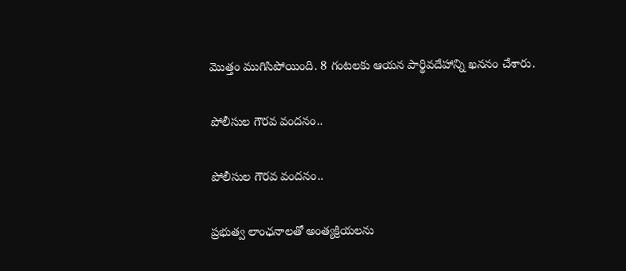మొత్తం ముగిసిపోయింది. 8 గంటలకు ఆయన పార్థివదేహాన్ని ఖననం చేశారు.

పోలీసుల గౌరవ వందనం..

పోలీసుల గౌరవ వందనం..

ప్రభుత్వ లాంఛనాలతో అంత్యక్రియలను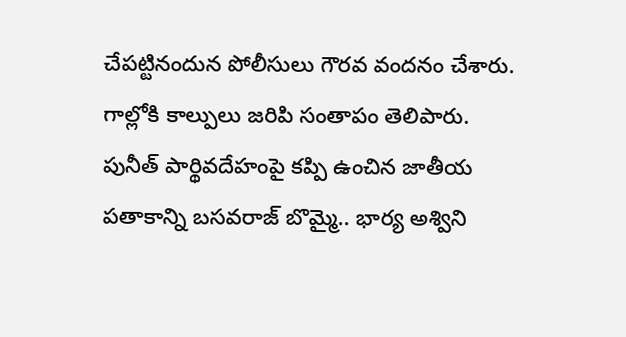చేపట్టినందున పోలీసులు గౌరవ వందనం చేశారు. గాల్లోకి కాల్పులు జరిపి సంతాపం తెలిపారు. పునీత్ పార్థివదేహంపై కప్పి ఉంచిన జాతీయ పతాకాన్ని బసవరాజ్ బొమ్మై.. భార్య అశ్విని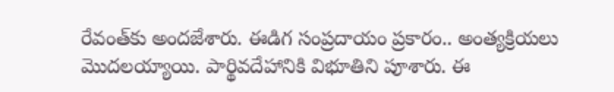రేవంత్‌కు అందజేశారు. ఈడిగ సంప్రదాయం ప్రకారం.. అంత్యక్రియలు మొదలయ్యాయి. పార్థివదేహానికి విభూతిని పూశారు. ఈ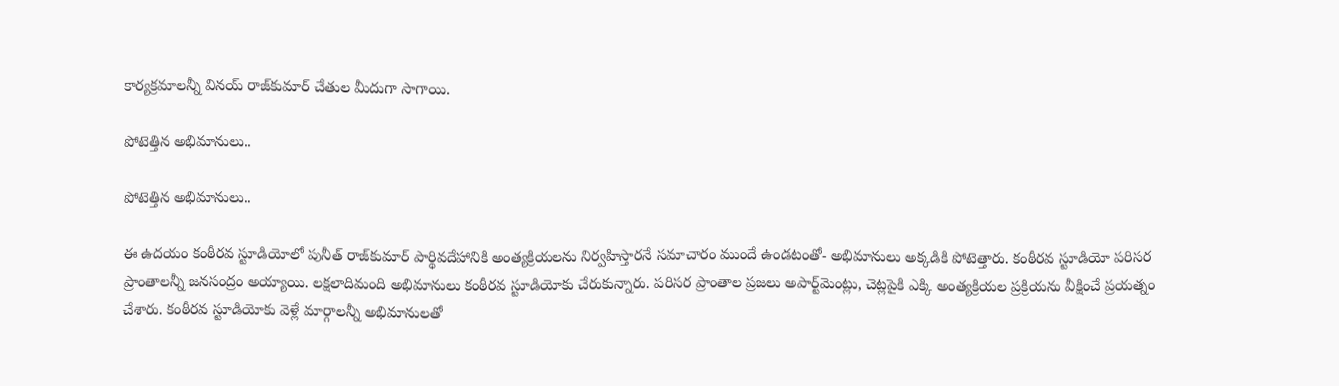కార్యక్రమాలన్నీ వినయ్ రాజ్‌కుమార్ చేతుల మీదుగా సాగాయి.

పోటెత్తిన అభిమానులు..

పోటెత్తిన అభిమానులు..

ఈ ఉదయం కంఠీరవ స్టూడియోలో పునీత్ రాజ్‌కుమార్ పార్థివదేహానికి అంత్యక్రియలను నిర్వహిస్తారనే సమాచారం ముందే ఉండటంతో- అభిమానులు అక్కడికి పోటెత్తారు. కంఠీరవ స్టూడియో పరిసర ప్రాంతాలన్నీ జనసంద్రం అయ్యాయి. లక్షలాదిమంది అభిమానులు కంఠీరవ స్టూడియోకు చేరుకున్నారు. పరిసర ప్రాంతాల ప్రజలు అపార్ట్‌మెంట్లు, చెట్లపైకి ఎక్కి అంత్యక్రియల ప్రక్రియను వీక్షించే ప్రయత్నం చేశారు. కంఠీరవ స్టూడియోకు వెళ్లే మార్గాలన్నీ అభిమానులతో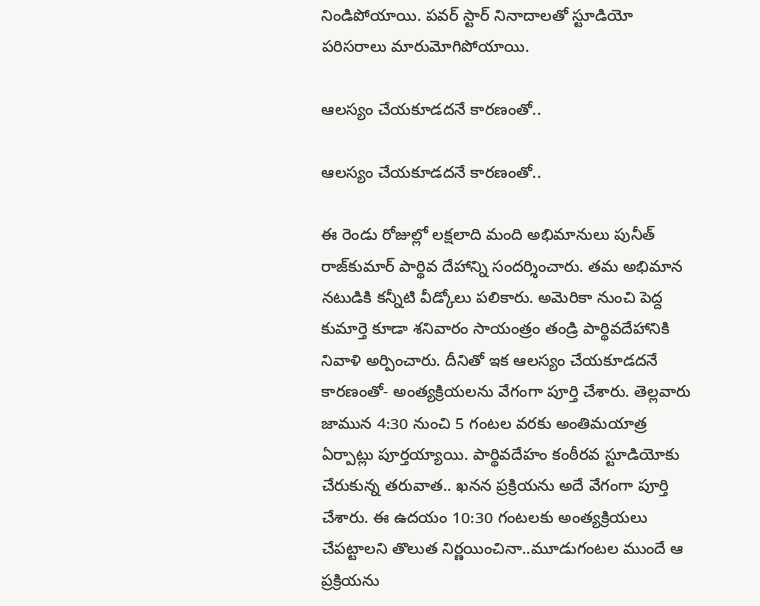నిండిపోయాయి. పవర్ స్టార్ నినాదాలతో స్టూడియో పరిసరాలు మారుమోగిపోయాయి.

ఆలస్యం చేయకూడదనే కారణంతో..

ఆలస్యం చేయకూడదనే కారణంతో..

ఈ రెండు రోజుల్లో లక్షలాది మంది అభిమానులు పునీత్ రాజ్‌కుమార్ పార్థివ దేహాన్ని సందర్శించారు. తమ అభిమాన నటుడికి కన్నీటి వీడ్కోలు పలికారు. అమెరికా నుంచి పెద్ద కుమార్తె కూడా శనివారం సాయంత్రం తండ్రి పార్థివదేహానికి నివాళి అర్పించారు. దీనితో ఇక ఆలస్యం చేయకూడదనే కారణంతో- అంత్యక్రియలను వేగంగా పూర్తి చేశారు. తెల్లవారు జామున 4:30 నుంచి 5 గంటల వరకు అంతిమయాత్ర ఏర్పాట్లు పూర్తయ్యాయి. పార్థివదేహం కంఠీరవ స్టూడియోకు చేరుకున్న తరువాత.. ఖనన ప్రక్రియను అదే వేగంగా పూర్తి చేశారు. ఈ ఉదయం 10:30 గంటలకు అంత్యక్రియలు చేపట్టాలని తొలుత నిర్ణయించినా..మూడుగంటల ముందే ఆ ప్రక్రియను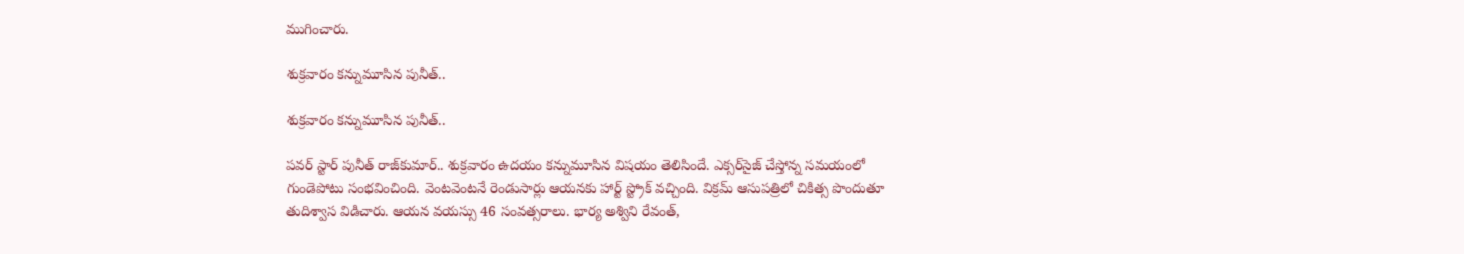ముగించారు.

శుక్రవారం కన్నుమూసిన పునీత్..

శుక్రవారం కన్నుమూసిన పునీత్..

పవర్ స్టార్ పునీత్ రాజ్‌కుమార్.. శుక్రవారం ఉదయం కన్నుమూసిన విషయం తెలిసిందే. ఎక్సర్‌సైజ్ చేస్తోన్న సమయంలో గుండెపోటు సంభవించింది. వెంటవెంటనే రెండుసార్లు ఆయనకు హార్ట్ స్ట్రోక్ వచ్చింది. విక్రమ్ ఆసుపత్రిలో చికిత్స పొందుతూ తుదిశ్వాస విడిచారు. ఆయన వయస్సు 46 సంవత్సరాలు. భార్య అశ్విని రేవంత్,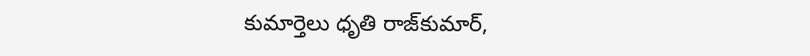కుమార్తెలు ధృతి రాజ్‌కుమార్,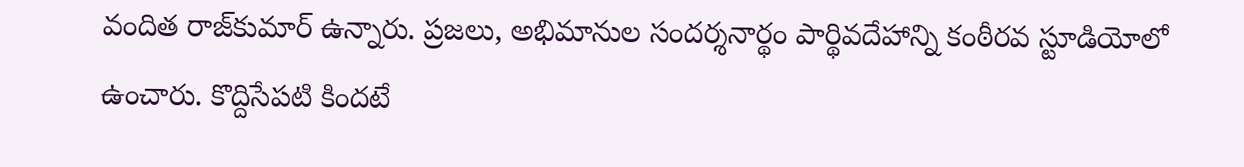వందిత రాజ్‌కుమార్ ఉన్నారు. ప్రజలు, అభిమానుల సందర్శనార్థం పార్థివదేహాన్ని కంఠీరవ స్టూడియోలో ఉంచారు. కొద్దిసేపటి కిందటే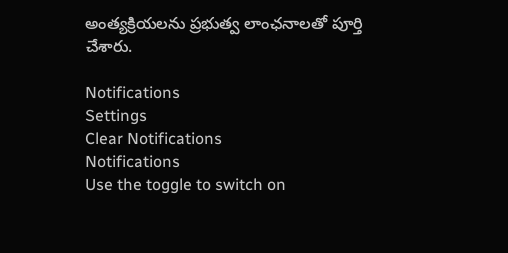అంత్యక్రియలను ప్రభుత్వ లాంఛనాలతో పూర్తి చేశారు.

Notifications
Settings
Clear Notifications
Notifications
Use the toggle to switch on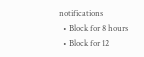notifications
  • Block for 8 hours
  • Block for 12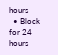hours
  • Block for 24 hours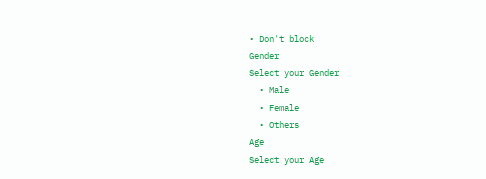• Don't block
Gender
Select your Gender
  • Male
  • Female
  • Others
Age
Select your Age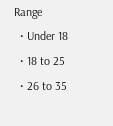Range
  • Under 18
  • 18 to 25
  • 26 to 35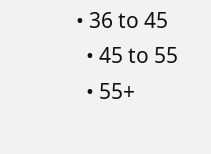• 36 to 45
  • 45 to 55
  • 55+